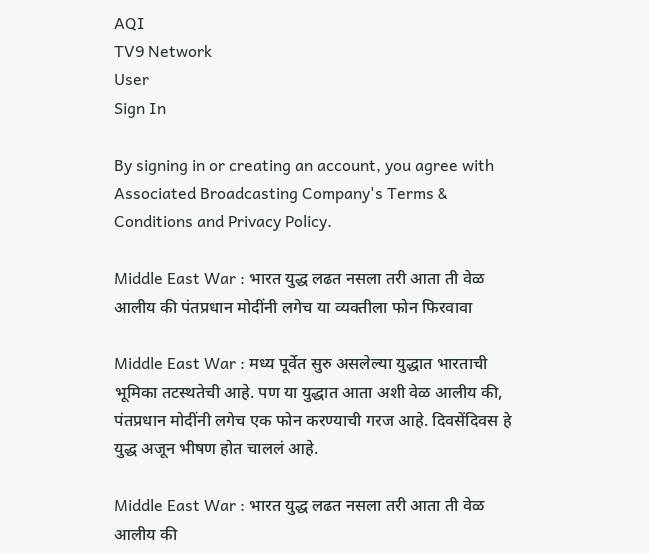AQI
TV9 Network
User
Sign In

By signing in or creating an account, you agree with Associated Broadcasting Company's Terms & Conditions and Privacy Policy.

Middle East War : भारत युद्ध लढत नसला तरी आता ती वेळ आलीय की पंतप्रधान मोदींनी लगेच या व्यक्तीला फोन फिरवावा

Middle East War : मध्य पूर्वेत सुरु असलेल्या युद्धात भारताची भूमिका तटस्थतेची आहे. पण या युद्धात आता अशी वेळ आलीय की, पंतप्रधान मोदींनी लगेच एक फोन करण्याची गरज आहे. दिवसेंदिवस हे युद्ध अजून भीषण होत चाललं आहे.

Middle East War : भारत युद्ध लढत नसला तरी आता ती वेळ आलीय की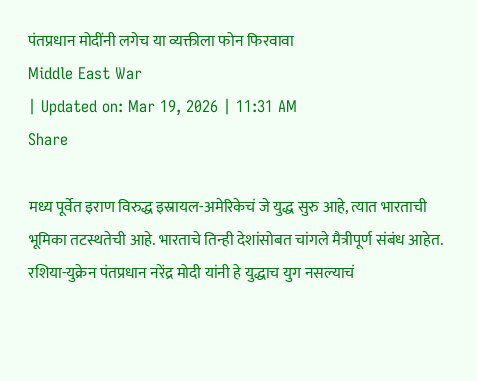पंतप्रधान मोदींनी लगेच या व्यक्तीला फोन फिरवावा
Middle East War
| Updated on: Mar 19, 2026 | 11:31 AM
Share

मध्य पूर्वेत इराण विरुद्ध इस्रायल-अमेरिकेचं जे युद्ध सुरु आहे, त्यात भारताची भूमिका तटस्थतेची आहे. भारताचे तिन्ही देशांसोबत चांगले मैत्रीपूर्ण संबंध आहेत. रशिया-युक्रेन पंतप्रधान नरेंद्र मोदी यांनी हे युद्धाच युग नसल्याचं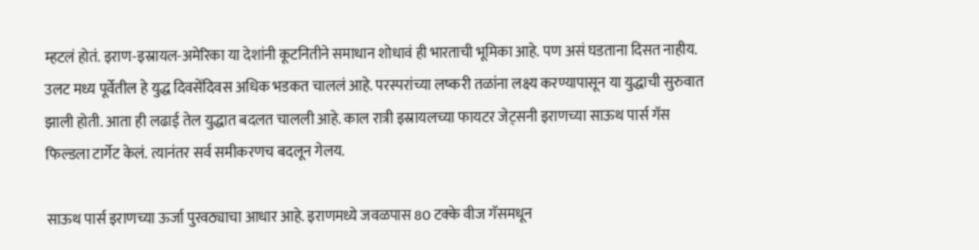म्हटलं होतं. इराण-इस्रायल-अमेरिका या देशांनी कूटनितीने समाधान शोधावं ही भारताची भूमिका आहे. पण असं घडताना दिसत नाहीय. उलट मध्य पूर्वेतील हे युद्ध दिवसेंदिवस अधिक भडकत चाललं आहे. परस्परांच्या लष्करी तळांना लक्ष्य करण्यापासून या युद्धाची सुरुवात झाली होती. आता ही लढाई तेल युद्धात बदलत चालली आहे. काल रात्री इस्रायलच्या फायटर जेट्सनी इराणच्या साऊथ पार्स गॅस फिल्डला टार्गेट केलं. त्यानंतर सर्व समीकरणच बदलून गेलय.

साऊथ पार्स इराणच्या ऊर्जा पुरवठ्याचा आधार आहे. इराणमध्ये जवळपास 80 टक्के वीज गॅसमधून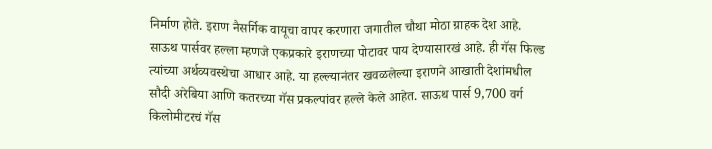निर्माण होते. इराण नैसर्गिक वायूचा वापर करणारा जगातील चौथा मोठा ग्राहक देश आहे. साऊथ पार्सवर हल्ला म्हणजे एकप्रकारे इराणच्या पोटावर पाय देण्यासारखं आहे. ही गॅस फिल्ड त्यांच्या अर्थव्यवस्थेचा आधार आहे. या हल्ल्यानंतर खवळलेल्या इराणने आखाती देशांमधील सौदी अरेबिया आणि कतरच्या गॅस प्रकल्पांवर हल्ले केले आहेत. साऊथ पार्स 9,700 वर्ग किलोमीटरचं गॅस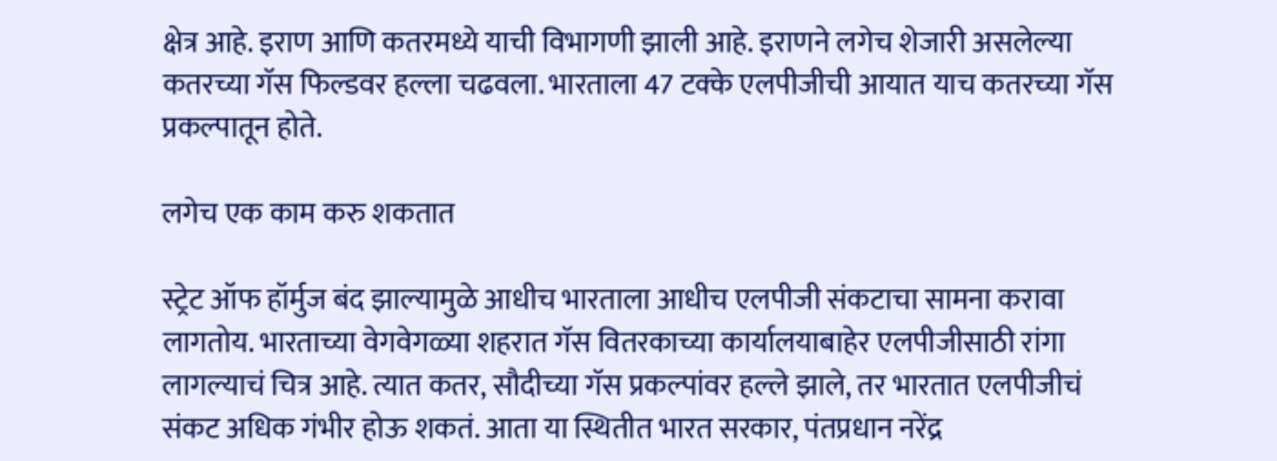क्षेत्र आहे. इराण आणि कतरमध्ये याची विभागणी झाली आहे. इराणने लगेच शेजारी असलेल्या कतरच्या गॅस फिल्डवर हल्ला चढवला. भारताला 47 टक्के एलपीजीची आयात याच कतरच्या गॅस प्रकल्पातून होते.

लगेच एक काम करु शकतात

स्ट्रेट ऑफ हॉर्मुज बंद झाल्यामुळे आधीच भारताला आधीच एलपीजी संकटाचा सामना करावा लागतोय. भारताच्या वेगवेगळ्या शहरात गॅस वितरकाच्या कार्यालयाबाहेर एलपीजीसाठी रांगा लागल्याचं चित्र आहे. त्यात कतर, सौदीच्या गॅस प्रकल्पांवर हल्ले झाले, तर भारतात एलपीजीचं संकट अधिक गंभीर होऊ शकतं. आता या स्थितीत भारत सरकार, पंतप्रधान नरेंद्र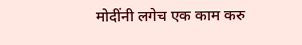मोदींनी लगेच एक काम करु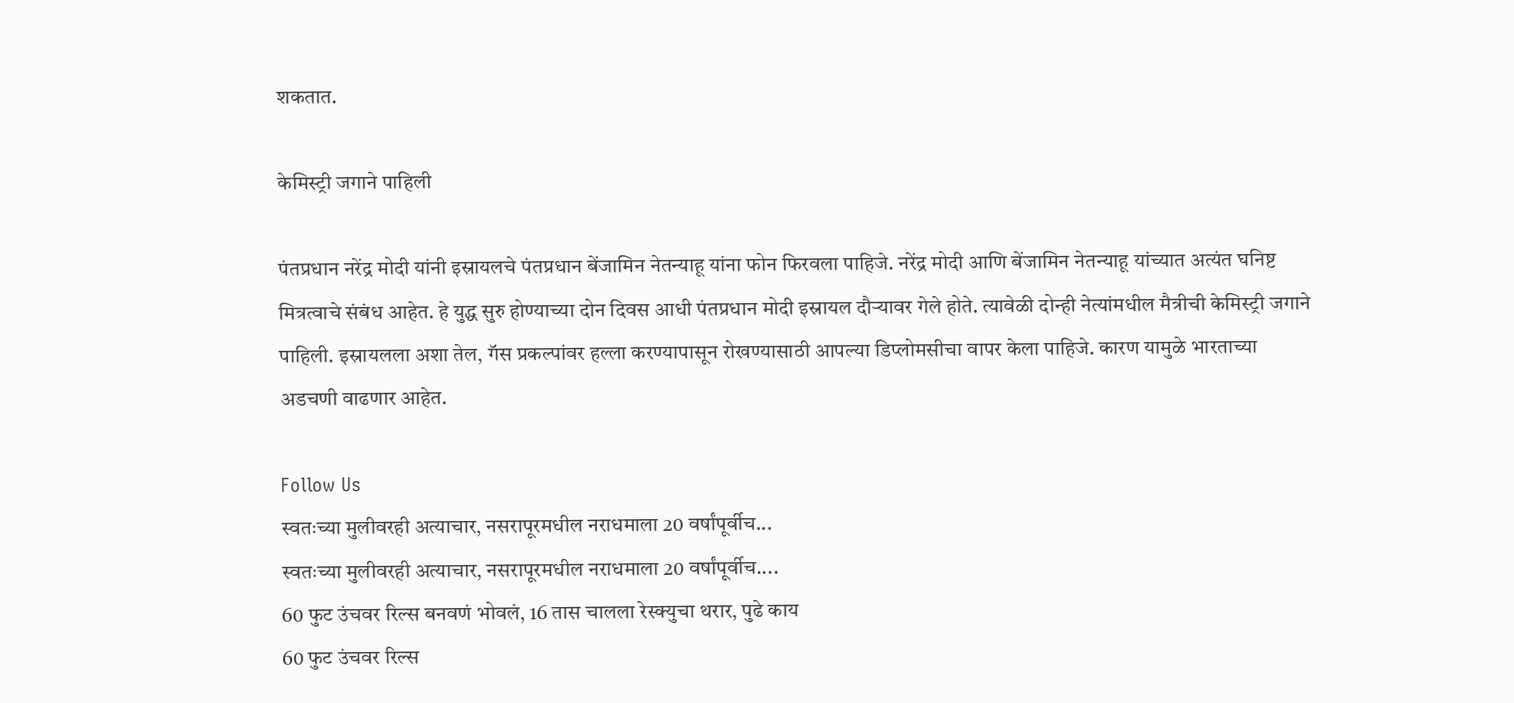शकतात.

केमिस्ट्री जगाने पाहिली

पंतप्रधान नरेंद्र मोदी यांनी इस्रायलचे पंतप्रधान बेंजामिन नेतन्याहू यांना फोन फिरवला पाहिजे. नरेंद्र मोदी आणि बेंजामिन नेतन्याहू यांच्यात अत्यंत घनिष्ट मित्रत्वाचे संबंध आहेत. हे युद्ध सुरु होण्याच्या दोन दिवस आधी पंतप्रधान मोदी इस्रायल दौऱ्यावर गेले होते. त्यावेळी दोन्ही नेत्यांमधील मैत्रीची केमिस्ट्री जगाने पाहिली. इस्रायलला अशा तेल, गॅस प्रकल्पांवर हल्ला करण्यापासून रोखण्यासाठी आपल्या डिप्लोमसीचा वापर केला पाहिजे. कारण यामुळे भारताच्या अडचणी वाढणार आहेत.

Follow Us
स्वतःच्या मुलीवरही अत्याचार, नसरापूरमधील नराधमाला 20 वर्षांपूर्वीच...
स्वतःच्या मुलीवरही अत्याचार, नसरापूरमधील नराधमाला 20 वर्षांपूर्वीच....
60 फुट उंचवर रिल्स बनवणं भोवलं, 16 तास चालला रेस्क्युचा थरार, पुढे काय
60 फुट उंचवर रिल्स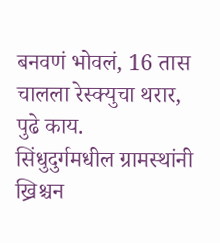बनवणं भोवलं, 16 तास चालला रेस्क्युचा थरार, पुढे काय.
सिंधुदुर्गमधील ग्रामस्थांनी ख्रिश्चन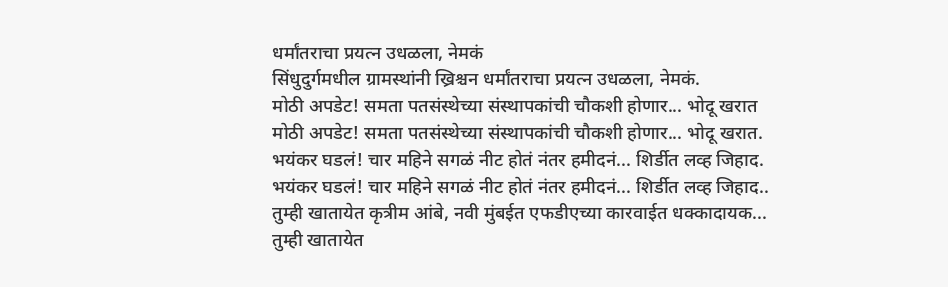धर्मांतराचा प्रयत्न उधळला, नेमकं
सिंधुदुर्गमधील ग्रामस्थांनी ख्रिश्चन धर्मांतराचा प्रयत्न उधळला, नेमकं.
मोठी अपडेट! समता पतसंस्थेच्या संस्थापकांची चौकशी होणार... भोदू खरात
मोठी अपडेट! समता पतसंस्थेच्या संस्थापकांची चौकशी होणार... भोदू खरात.
भयंकर घडलं! चार महिने सगळं नीट होतं नंतर हमीदनं... शिर्डीत लव्ह जिहाद.
भयंकर घडलं! चार महिने सगळं नीट होतं नंतर हमीदनं... शिर्डीत लव्ह जिहाद..
तुम्ही खातायेत कृत्रीम आंबे, नवी मुंबईत एफडीएच्या कारवाईत धक्कादायक...
तुम्ही खातायेत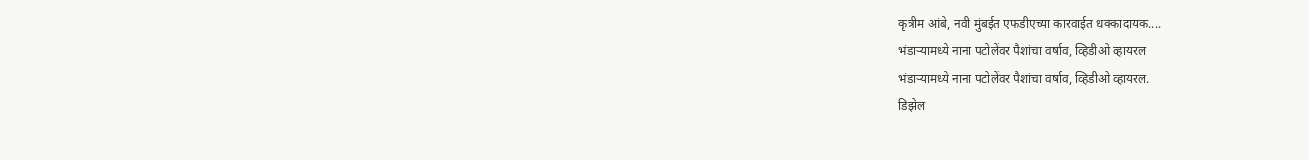कृत्रीम आंबे, नवी मुंबईत एफडीएच्या कारवाईत धक्कादायक....
भंडाऱ्यामध्ये नाना पटोलेंवर पैशांचा वर्षाव, व्हिडीओ व्हायरल
भंडाऱ्यामध्ये नाना पटोलेंवर पैशांचा वर्षाव, व्हिडीओ व्हायरल.
डिझेल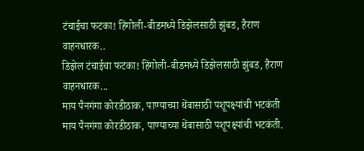टंचाईचा फटका! हिंगोली-बीडमध्ये डिझेलसाठी झुंबड, हैराण वाहनधारक..
डिझेल टंचाईचा फटका! हिंगोली-बीडमध्ये डिझेलसाठी झुंबड, हैराण वाहनधारक...
माय पैनगंगा कोरडीठाक, पाण्याच्या थेंबासाठी पशूपक्ष्यांची भटकंती
माय पैनगंगा कोरडीठाक, पाण्याच्या थेंबासाठी पशूपक्ष्यांची भटकंती.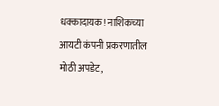धक्कादायक! नाशिकच्या आयटी कंपनी प्रकरणातील मोठी अपडेट,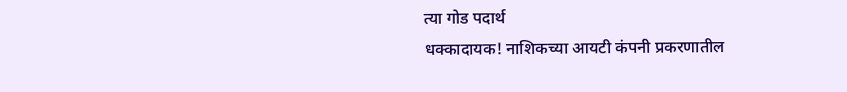त्या गोड पदार्थ
धक्कादायक! नाशिकच्या आयटी कंपनी प्रकरणातील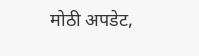मोठी अपडेट,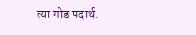त्या गोड पदार्थ.